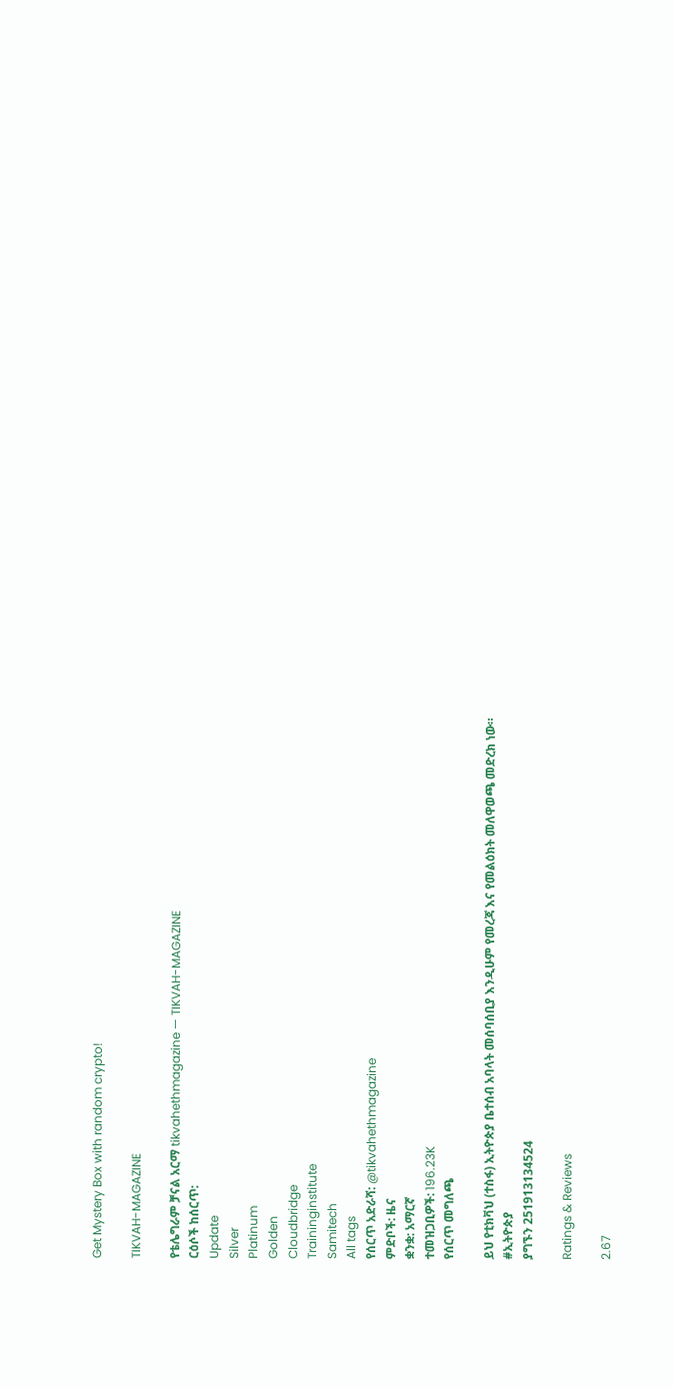Get Mystery Box with random crypto!

TIKVAH-MAGAZINE

የቴሌግራም ቻናል አርማ tikvahethmagazine — TIKVAH-MAGAZINE
ርዕሶች ከሰርጥ:
Update
Silver
Platinum
Golden
Cloudbridge
Traininginstitute
Samitech
All tags
የሰርጥ አድራሻ: @tikvahethmagazine
ምድቦች: ዜና
ቋንቋ: አማርኛ
ተመዝጋቢዎች: 196.23K
የሰርጥ መግለጫ

ይህ የቲክቫህ (ተስፋ) ኢትዮጵያ ቤተሰብ አባላት መሰባሰቢያ እንዲሁም የመረጃ እና የመልዕክት መለዋወጫ መድረክ ነው።
#ኢትዮጵያ
ያግኙን 251913134524

Ratings & Reviews

2.67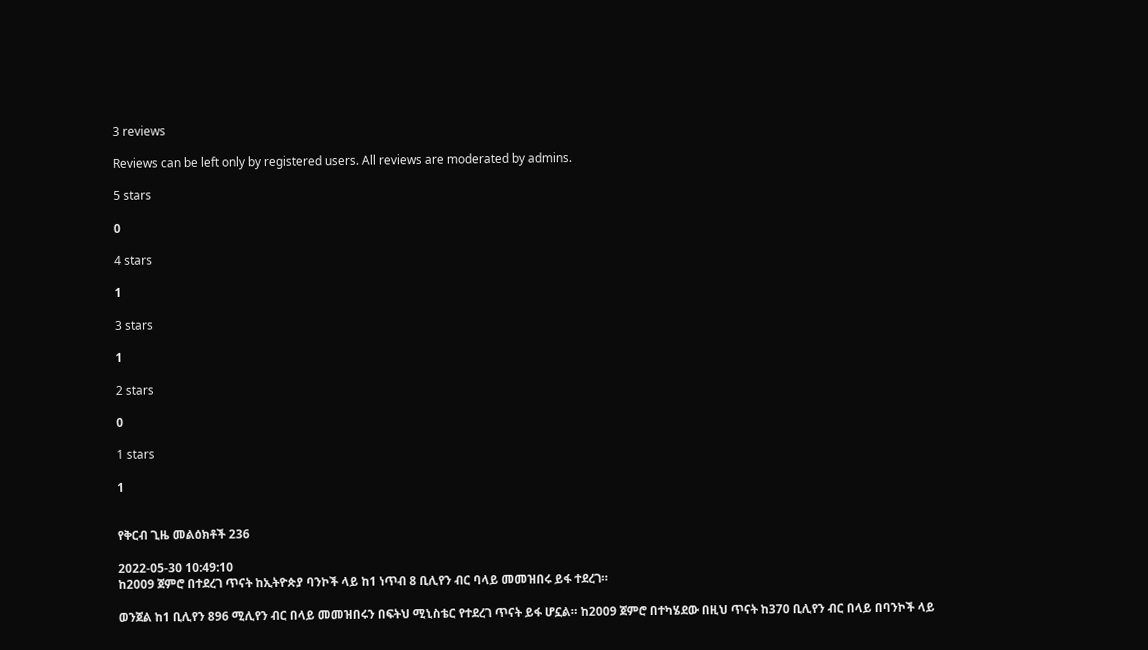3 reviews

Reviews can be left only by registered users. All reviews are moderated by admins.

5 stars

0

4 stars

1

3 stars

1

2 stars

0

1 stars

1


የቅርብ ጊዜ መልዕክቶች 236

2022-05-30 10:49:10
ከ2009 ጀምሮ በተደረገ ጥናት ከኢትዮጵያ ባንኮች ላይ ከ1 ነጥብ 8 ቢሊየን ብር ባላይ መመዝበሩ ይፋ ተደረገ።

ወንጀል ከ1 ቢሊየን 896 ሚሊየን ብር በላይ መመዝበሩን በፍትህ ሚኒስቴር የተደረገ ጥናት ይፋ ሆኗል። ከ2009 ጀምሮ በተካሄደው በዚህ ጥናት ከ370 ቢሊየን ብር በላይ በባንኮች ላይ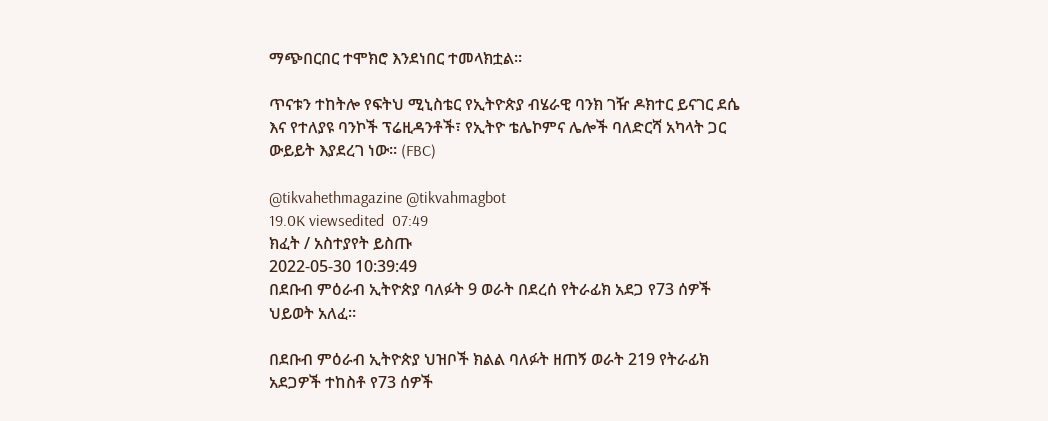ማጭበርበር ተሞክሮ እንደነበር ተመላክቷል።

ጥናቱን ተከትሎ የፍትህ ሚኒስቴር የኢትዮጵያ ብሄራዊ ባንክ ገዥ ዶክተር ይናገር ደሴ እና የተለያዩ ባንኮች ፕሬዚዳንቶች፣ የኢትዮ ቴሌኮምና ሌሎች ባለድርሻ አካላት ጋር ውይይት እያደረገ ነው። (FBC)

@tikvahethmagazine @tikvahmagbot
19.0K viewsedited  07:49
ክፈት / አስተያየት ይስጡ
2022-05-30 10:39:49
በደቡብ ምዕራብ ኢትዮጵያ ባለፉት 9 ወራት በደረሰ የትራፊክ አደጋ የ73 ሰዎች ህይወት አለፈ።

በደቡብ ምዕራብ ኢትዮጵያ ህዝቦች ክልል ባለፉት ዘጠኝ ወራት 219 የትራፊክ አደጋዎች ተከስቶ የ73 ሰዎች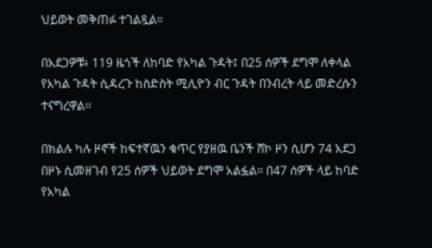ህይወት መቅጠፉ ተገልጿል።

በአደጋዎቹ፥ 119 ዜጎች ለከባድ የአካል ጉዳት፤ በ25 ሰዎች ደግሞ ለቀላል የአካል ጉዳት ሲዳረጉ ከስድስት ሚሊዮን ብር ጉዳት በንብረት ላይ መድረሱን ተናግረዋል፡፡

በክልሉ ካሉ ዞኖች ከፍተኛዉን ቁጥር የያዘዉ ቤንች ሸኮ ዞን ሲሆን 74 አደጋ በዞኑ ሲመዘገብ የ25 ሰዎች ህይወት ደግሞ አልፏል። በ47 ሰዎች ላይ ከባድ የአካል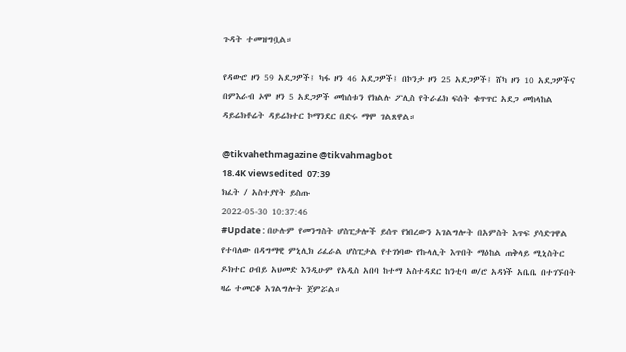ጉዳት ተመዝግቧል።

የዳውሮ ዞን 59 አደጋዎች፤ ካፋ ዞን 46 አደጋዎች፤ በኮንታ ዞን 25 አደጋዎች፤ ሸካ ዞን 10 አደጋዎችና በምእራብ ኦሞ ዞን 5 አደጋዎች መከሰቱን የክልሉ ፖሊስ የትራፊክ ፍሰት ቁጥጥር አደጋ መከላከል ዳይሬክቶሬት ዳይሬክተር ኮማንደር በድሩ ማሞ ገልጸዋል።

@tikvahethmagazine @tikvahmagbot
18.4K viewsedited  07:39
ክፈት / አስተያየት ይስጡ
2022-05-30 10:37:46
#Update : በሁሉም የመንግስት ሆስፒታሎች ይሰጥ የነበረውን አገልግሎት በአምስት እጥፍ ያሳድገዋል የተባለው በዳግማዊ ምኒሊክ ሪፈራል ሆስፒታል የተገነባው የኩላሊት እጥበት ማዕከል ጠቅላይ ሚኒስትር ዶክተር ዐብይ አህመድ እንዲሁም የአዲስ አበባ ከተማ አስተዳደር ከንቲባ ወ/ሮ አዳነች አቤቤ በተገኙበት ዛሬ ተመርቆ አገልግሎት ጀምሯል።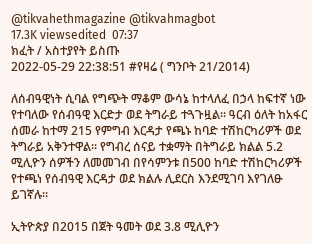@tikvahethmagazine @tikvahmagbot
17.3K viewsedited  07:37
ክፈት / አስተያየት ይስጡ
2022-05-29 22:38:51 #የዛሬ ( ግንቦት 21/2014)

ለሰብዓዊነት ሲባል የግጭት ማቆም ውሳኔ ከተላለፈ በኃላ ከፍተኛ ነው የተባለው የሰብዓዊ እርድታ ወደ ትግራይ ተጓጉዟል። ዓርብ ዕለት ከአፋር ሰመራ ከተማ 215 የምግብ እርዳታ የጫኑ ከባድ ተሽከርካሪዎች ወደ ትግራይ አቅንተዋል። የግብረ ሰናይ ተቋማት በትግራይ ክልል 5.2 ሚሊዮን ሰዎችን ለመመገብ በየሳምንቱ በ500 ከባድ ተሽከርካሪዎች የተጫነ የሰብዓዊ እርዳታ ወደ ክልሉ ሊደርስ እንደሚገባ እየገለፁ ይገኛሉ።

ኢትዮጵያ በ2015 በጀት ዓመት ወደ 3.8 ሚሊዮን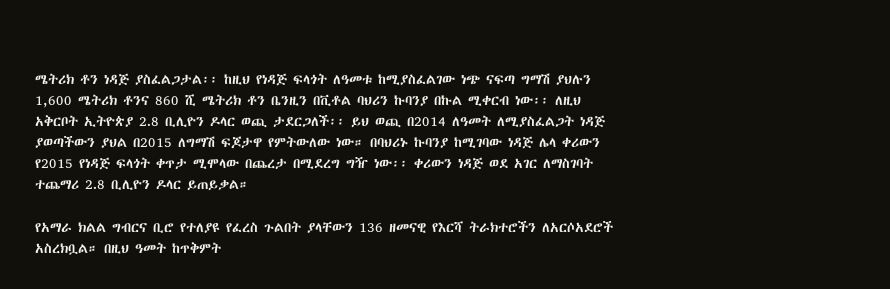ሜትሪክ ቶን ነዳጅ ያስፈልጋታል፡፡ ከዚህ የነዳጅ ፍላጎት ለዓመቱ ከሚያስፈልገው ነጭ ናፍጣ ግማሽ ያህሉን 1,600 ሜትሪክ ቶንና 860 ሺ ሜትሪክ ቶን ቤንዚን በቪቶል ባህሪን ኩባንያ በኩል ሚቀርብ ነው፡፡ ለዚህ አቅርቦት ኢትዮጵያ 2.8 ቢሊዮን ዶላር ወጪ ታደርጋለች፡፡ ይህ ወጪ በ2014 ለዓመት ለሚያስፈልጋት ነዳጅ ያወጣችውን ያህል በ2015 ለግማሽ ፍጆታዋ የምትውለው ነው። በባህሪኑ ኩባንያ ከሚገባው ነዳጅ ሌላ ቀሪውን የ2015 የነዳጅ ፍላጎት ቀጥታ ሚሞላው በጨረታ በሚደረግ ግዥ ነው፡፡ ቀሪውን ነዳጅ ወደ አገር ለማስገባት ተጨማሪ 2.8 ቢሊዮን ዶላር ይጠይቃል።

የአማራ ክልል ግብርና ቢሮ የተለያዩ የፈረስ ጉልበት ያላቸውን 136 ዘመናዊ የእርሻ ትራክተሮችን ለአርሶአደሮች አስረክቧል። በዚህ ዓመት ከጥቅምት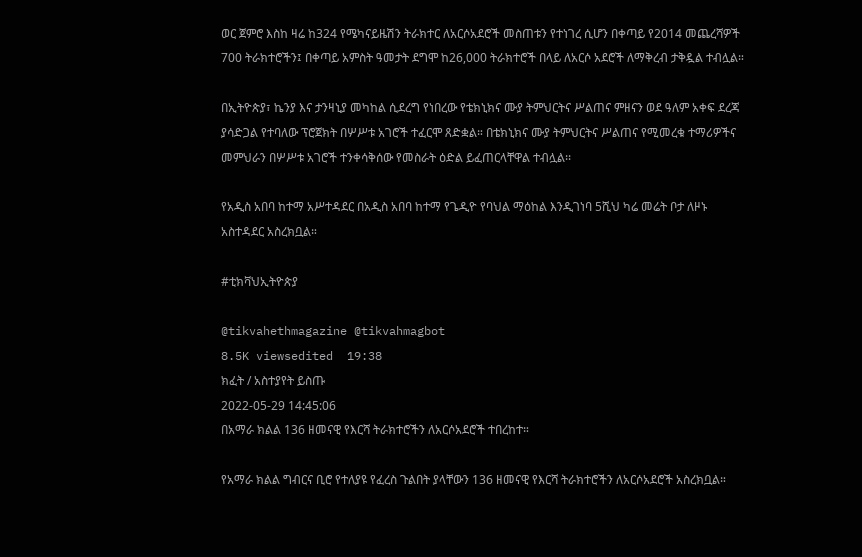ወር ጀምሮ እስከ ዛሬ ከ324 የሜካናይዜሽን ትራክተር ለአርሶአደሮች መስጠቱን የተነገረ ሲሆን በቀጣይ የ2014 መጨረሻዎች 700 ትራክተሮችን፤ በቀጣይ አምስት ዓመታት ደግሞ ከ26,000 ትራክተሮች በላይ ለአርሶ አደሮች ለማቅረብ ታቅዷል ተብሏል።

በኢትዮጵያ፣ ኬንያ እና ታንዛኒያ መካከል ሲደረግ የነበረው የቴክኒክና ሙያ ትምህርትና ሥልጠና ምዘናን ወደ ዓለም አቀፍ ደረጃ ያሳድጋል የተባለው ፕሮጀክት በሦሥቱ አገሮች ተፈርሞ ጸድቋል። በቴክኒክና ሙያ ትምህርትና ሥልጠና የሚመረቁ ተማሪዎችና መምህራን በሦሥቱ አገሮች ተንቀሳቅሰው የመስራት ዕድል ይፈጠርላቸዋል ተብሏል፡፡

የአዲስ አበባ ከተማ አሥተዳደር በአዲስ አበባ ከተማ የጌዲዮ የባህል ማዕከል እንዲገነባ 5ሺህ ካሬ መሬት ቦታ ለዞኑ አስተዳደር አስረክቧል።

#ቲክቫህኢትዮጵያ

@tikvahethmagazine @tikvahmagbot
8.5K viewsedited  19:38
ክፈት / አስተያየት ይስጡ
2022-05-29 14:45:06
በአማራ ክልል 136 ዘመናዊ የእርሻ ትራክተሮችን ለአርሶአደሮች ተበረከተ።

የአማራ ክልል ግብርና ቢሮ የተለያዩ የፈረስ ጉልበት ያላቸውን 136 ዘመናዊ የእርሻ ትራክተሮችን ለአርሶአደሮች አስረክቧል።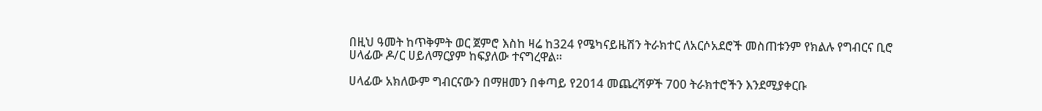በዚህ ዓመት ከጥቅምት ወር ጀምሮ እስከ ዛሬ ከ324 የሜካናይዜሽን ትራክተር ለአርሶአደሮች መስጠቱንም የክልሉ የግብርና ቢሮ ሀላፊው ዶ/ር ሀይለማርያም ከፍያለው ተናግረዋል።

ሀላፊው አክለውም ግብርናውን በማዘመን በቀጣይ የ2014 መጨረሻዎች 700 ትራክተሮችን እንደሚያቀርቡ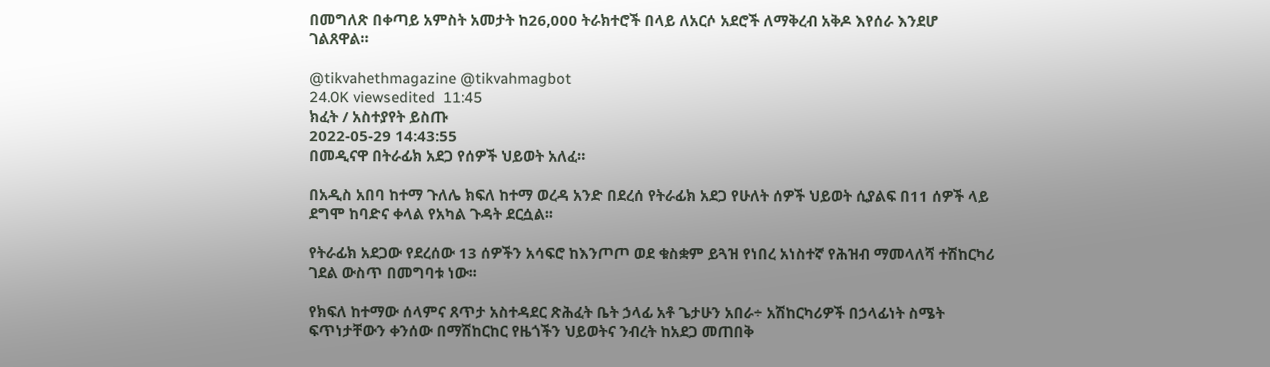በመግለጽ በቀጣይ አምስት አመታት ከ26,000 ትራክተሮች በላይ ለአርሶ አደሮች ለማቅረብ አቅዶ እየሰራ እንደሆ ገልጸዋል።

@tikvahethmagazine @tikvahmagbot
24.0K viewsedited  11:45
ክፈት / አስተያየት ይስጡ
2022-05-29 14:43:55
በመዲናዋ በትራፊክ አደጋ የሰዎች ህይወት አለፈ።

በአዲስ አበባ ከተማ ጉለሌ ክፍለ ከተማ ወረዳ አንድ በደረሰ የትራፊክ አደጋ የሁለት ሰዎች ህይወት ሲያልፍ በ11 ሰዎች ላይ ደግሞ ከባድና ቀላል የአካል ጉዳት ደርሷል፡፡

የትራፊክ አደጋው የደረሰው 13 ሰዎችን አሳፍሮ ከእንጦጦ ወደ ቁስቋም ይጓዝ የነበረ አነስተኛ የሕዝብ ማመላለሻ ተሽከርካሪ ገደል ውስጥ በመግባቱ ነው፡፡

የክፍለ ከተማው ሰላምና ጸጥታ አስተዳደር ጽሕፈት ቤት ኃላፊ አቶ ጌታሁን አበራ÷ አሽከርካሪዎች በኃላፊነት ስሜት ፍጥነታቸውን ቀንሰው በማሽከርከር የዜጎችን ህይወትና ንብረት ከአደጋ መጠበቅ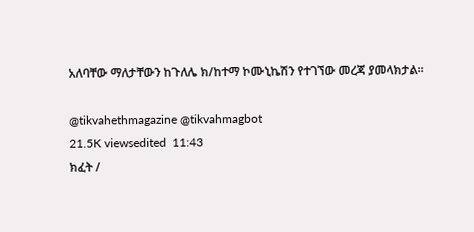አለባቸው ማለታቸውን ከጉለሌ ክ/ከተማ ኮሙኒኬሽን የተገኘው መረጃ ያመላክታል፡፡

@tikvahethmagazine @tikvahmagbot
21.5K viewsedited  11:43
ክፈት /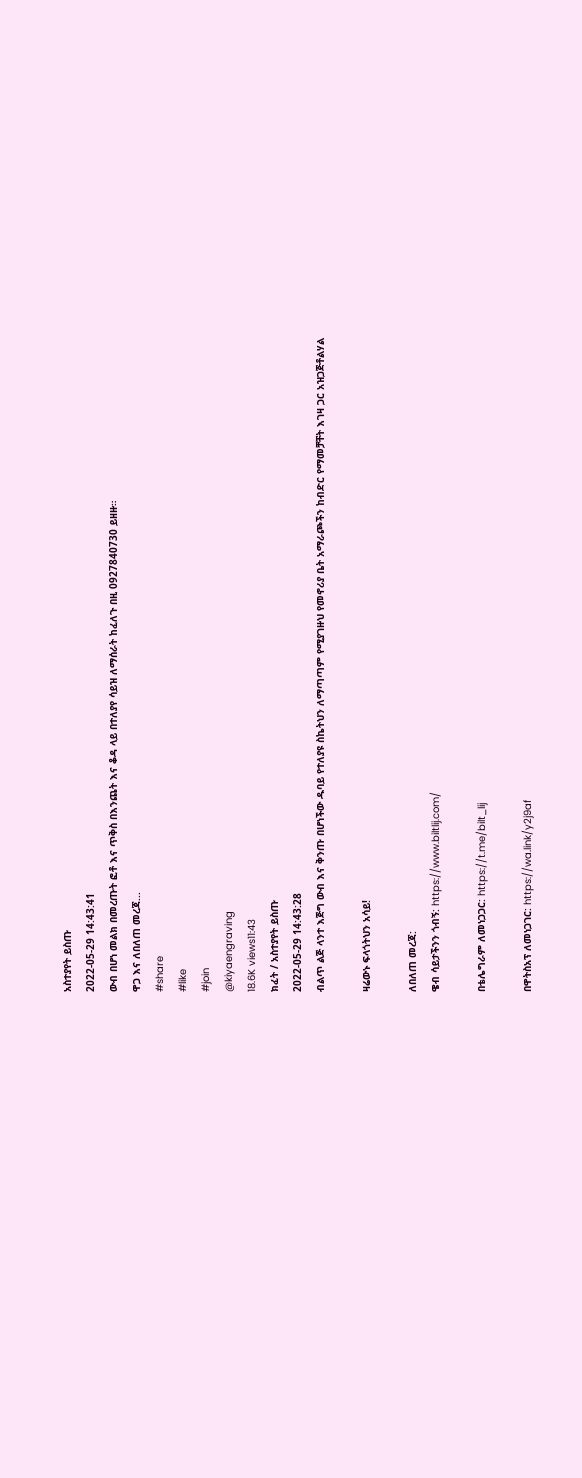አስተያየት ይስጡ
2022-05-29 14:43:41
ውብ በሆነ መልክ በመረጡት ፎቶ እና ጥቅስ በእንጨት እና ቆዳ ላይ በተለያየ ሳይዝ ለማሰራት ከፈለጉ በዚ 0927840730 ይዘዙ።
ዋጋ እና ለበለጠ መረጃ...
#share
#like
#join
@kiyaengraving
18.6K views11:43
ክፈት / አስተያየት ይስጡ
2022-05-29 14:43:28
ብልጥ ልጅ ላንተ እጅግ ውብ እና ቅንጡ በሆነችው ዱባይ የተለያዩ ስኬትህን ለማጣጣም የሚያገዙህ የመኖሪያ ቤት አማራጮችን ከብድር የማመቻቸት እገዛ ጋር አዝጋጅቶልሃል

ዛሬውኑ ፍላጎትህን አሳይ!

ለበለጠ መረጃ:
ዌብ ሳይታችንን ጎብኝ: https://www.biltlij.com/

በቴሌግራም ለመነጋጋር: https://t.me/bilt_lij

በዋትስአፕ ለመነጋገር: https://wa.link/y2j9af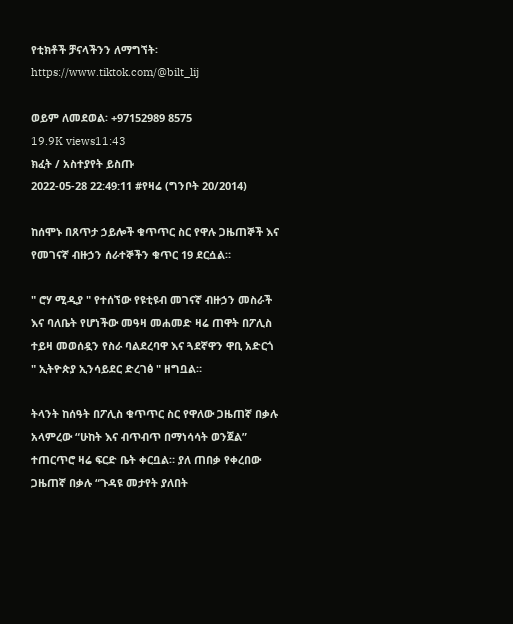የቲክቶች ቻናላችንን ለማግኘት፡ https://www.tiktok.com/@bilt_lij

ወይም ለመደወል፡ +97152989 8575
19.9K views11:43
ክፈት / አስተያየት ይስጡ
2022-05-28 22:49:11 #የዛሬ (ግንቦት 20/2014)

ከሰሞኑ በጸጥታ ኃይሎች ቁጥጥር ስር የዋሉ ጋዜጠኞች እና የመገናኛ ብዙኃን ሰራተኞችን ቁጥር 19 ደርሷል።

" ሮሃ ሚዲያ " የተሰኘው የዩቲዩብ መገናኛ ብዙኃን መስራች እና ባለቤት የሆነችው መዓዛ መሐመድ ዛሬ ጠዋት በፖሊስ ተይዛ መወሰዷን የስራ ባልደረባዋ እና ጓደኛዋን ዋቢ አድርጎ " ኢትዮጵያ ኢንሳይደር ድረገፅ " ዘግቧል።

ትላንት ከሰዓት በፖሊስ ቁጥጥር ስር የዋለው ጋዜጠኛ በቃሉ አላምረው “ሁከት እና ብጥብጥ በማነሳሳት ወንጀል” ተጠርጥሮ ዛሬ ፍርድ ቤት ቀርቧል። ያለ ጠበቃ የቀረበው ጋዜጠኛ በቃሉ “ጉዳዩ መታየት ያለበት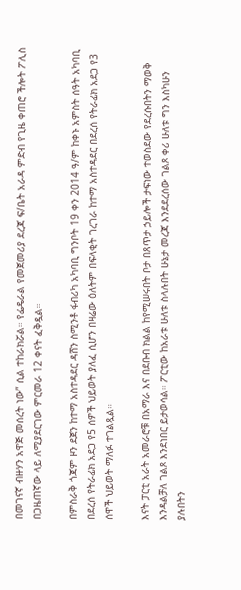በመገናኛ ብዙሃን አዋጅ መሰረት ነው” ሲል ተከራክሯል። የፌዴራል የመጀመሪያ ደረጃ ፍ/ቤት አራዳ ምድብ የጊዜ ቀጠሮ ችሎት ፖሊስ በጋዜጠኛው ላይ ለሚያደርገው ምርመራ 12 ቀናት ፈቅዷል።

በምስራቅ ጎጃም ዞን ደጀን ከተማ አስተዳደር ዳሸን ስሚንቶ ፋብሪካ አካባቢ ግንቦት 19 ቀን 2014 ዓ/ም ከቀኑ አምስት ሰዓት አካባቢ በደረሰ የትራፊክ አደጋ የ5 ሰዎች ህይወት ያለፈ ሲሆን በዛሬው ዕለትም በፍላቂት ገረገራ ከተማ አስተዳደር በደረሰ የትራፊክ አደጋ የ3 ሰዋች ህይወት ማለፉ ተገልጿል።

እናት ፓርቲ አራት አመራሮቹ በአማራ እና በደቡብ ክልል ከየሚሠሩበት ቦታ በጸጥታ ኃይሎች ታፍነው ተወስደው የደረሱበትን ማወቅ እንዳልቻለ ገልጾ እንደነበር ይታወሳል። ፖርቲው ከአራቱ ሁለቱ ስላሉበት ሁኔታ መረጃ እንደደረሰው ገልጾ ቀሪ ሁለቱ ግን እስካሁን ያሉበትን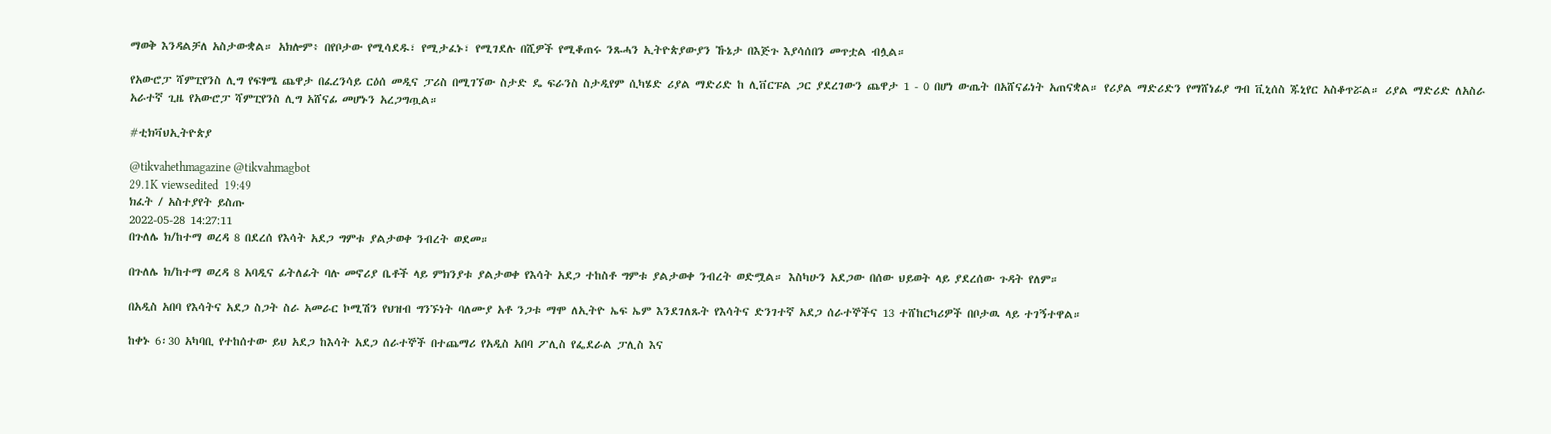ማወቅ እንዳልቻለ አስታውቋል። አክሎም፥ በየቦታው የሚሳደዱ፣ የሚታፈኑ፣ የሚገደሉ በሺዎች የሚቆጠሩ ንጹሓን ኢትዮጵያውያን ኹኔታ በእጅጉ እያሳሰበን መጥቷል ብሏል።

የአውሮፓ ሻምፒየንስ ሊግ የፍፃሜ ጨዋታ በፈረንሳይ ርዕሰ መዲና ፓሪስ በሚገኘው ስታድ ዴ ፍራንስ ስታዲየም ሲካሄድ ሪያል ማድሪድ ከ ሊቨርፑል ጋር ያደረገውን ጨዋታ 1 - 0 በሆነ ውጤት በአሸናፊነት አጠናቋል። የሪያል ማድሪድን የማሸነፊያ ግብ ቪኒሰስ ጁኒየር አስቆጥሯል። ሪያል ማድሪድ ለአስራ አራተኛ ጊዜ የአውሮፓ ሻምፒየንስ ሊግ አሸናፊ መሆኑን አረጋግጧል።

#ቲክቫህኢትዮጵያ

@tikvahethmagazine @tikvahmagbot
29.1K viewsedited  19:49
ክፈት / አስተያየት ይስጡ
2022-05-28 14:27:11
በጉለሌ ክ/ከተማ ወረዳ 8 በደረሰ የእሳት አደጋ ግምቱ ያልታወቀ ንብረት ወደመ።

በጉለሌ ክ/ከተማ ወረዳ 8 አባዲና ፊትለፊት ባሉ መኖሪያ ቤቶች ላይ ምክንያቱ ያልታወቀ የእሳት አደጋ ተከስቶ ግምቱ ያልታወቀ ንብረት ወድሟል። እስካሁን አደጋው በሰው ህይወት ላይ ያደረሰው ጉዳት የለም።

በአዲስ አበባ የእሳትና አደጋ ስጋት ስራ አመራር ኮሚሽን የህዝብ ግንኙነት ባለሙያ አቶ ንጋቱ ማሞ ለኢትዮ ኤፍ ኤም እንደገለጹት የእሳትና ድንገተኛ አደጋ ሰራተኞችና 13 ተሸከርካሪዎች በቦታዉ ላይ ተገኝተዋል።

ከቀኑ 6፡30 አካባቢ የተከሰተው ይህ አደጋ ከእሳት አደጋ ሰራተኞች በተጨማሪ የአዲስ አበባ ፖሊስ የፌደራል ፓሊስ እና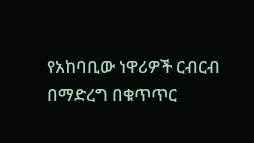የአከባቢው ነዋሪዎች ርብርብ በማድረግ በቁጥጥር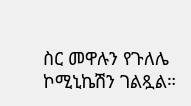ስር መዋሉን የጉለሌ ኮሚኒኬሽን ገልጿል።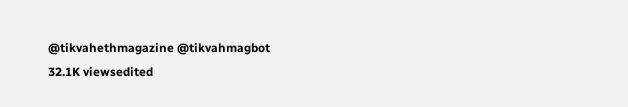@tikvahethmagazine @tikvahmagbot
32.1K viewsedited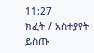11:27
ክፈት / አስተያየት ይስጡ